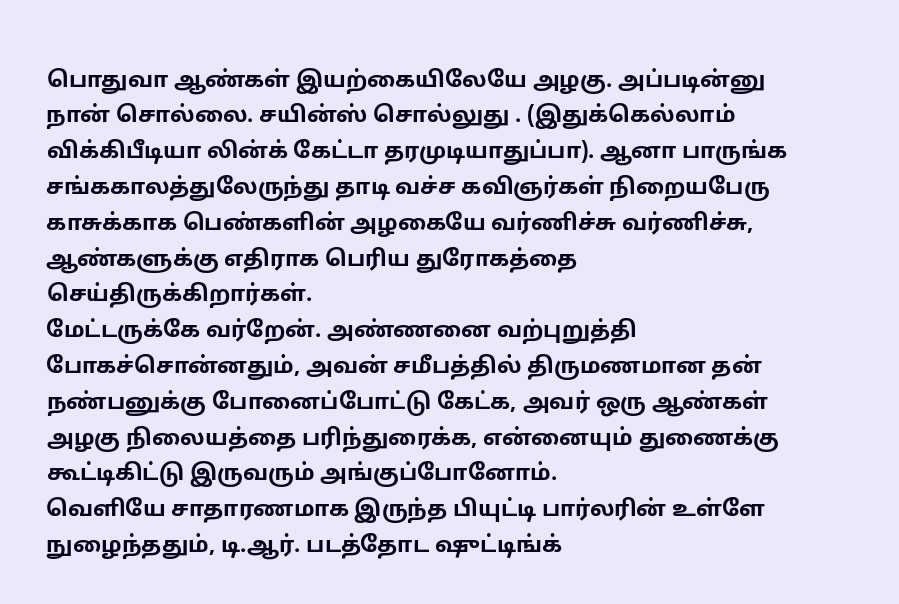பொதுவா ஆண்கள் இயற்கையிலேயே அழகு. அப்படின்னு நான் சொல்லை. சயின்ஸ் சொல்லுது . (இதுக்கெல்லாம் விக்கிபீடியா லின்க் கேட்டா தரமுடியாதுப்பா). ஆனா பாருங்க சங்ககாலத்துலேருந்து தாடி வச்ச கவிஞர்கள் நிறையபேரு காசுக்காக பெண்களின் அழகையே வர்ணிச்சு வர்ணிச்சு, ஆண்களுக்கு எதிராக பெரிய துரோகத்தை செய்திருக்கிறார்கள்.
மேட்டருக்கே வர்றேன். அண்ணனை வற்புறுத்தி போகச்சொன்னதும், அவன் சமீபத்தில் திருமணமான தன் நண்பனுக்கு போனைப்போட்டு கேட்க, அவர் ஒரு ஆண்கள் அழகு நிலையத்தை பரிந்துரைக்க, என்னையும் துணைக்கு கூட்டிகிட்டு இருவரும் அங்குப்போனோம்.
வெளியே சாதாரணமாக இருந்த பியுட்டி பார்லரின் உள்ளே நுழைந்ததும், டி.ஆர். படத்தோட ஷுட்டிங்க்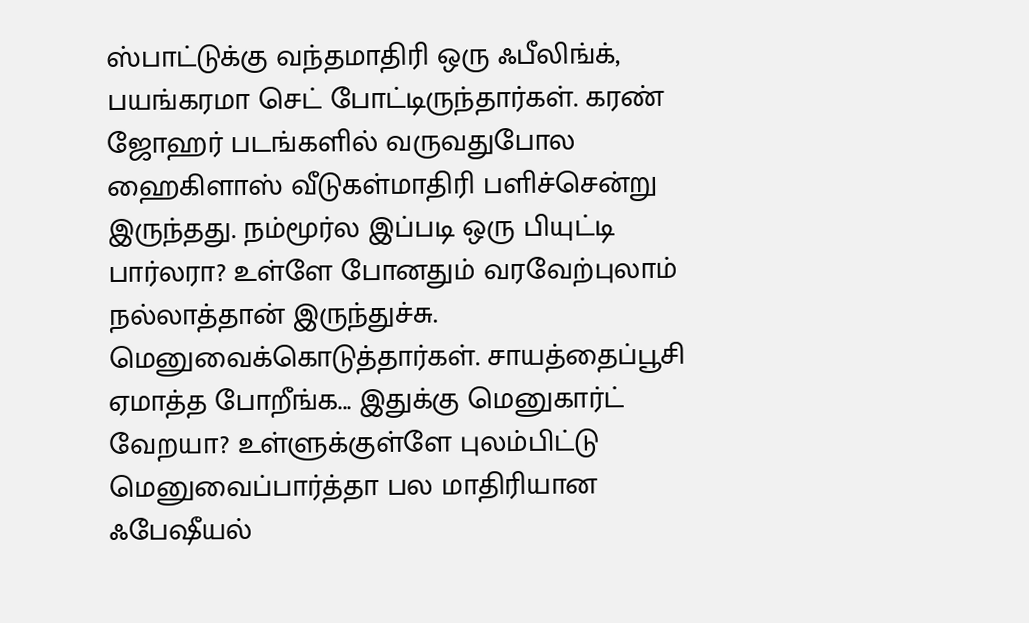ஸ்பாட்டுக்கு வந்தமாதிரி ஒரு ஃபீலிங்க், பயங்கரமா செட் போட்டிருந்தார்கள். கரண் ஜோஹர் படங்களில் வருவதுபோல ஹைகிளாஸ் வீடுகள்மாதிரி பளிச்சென்று இருந்தது. நம்மூர்ல இப்படி ஒரு பியுட்டி பார்லரா? உள்ளே போனதும் வரவேற்புலாம் நல்லாத்தான் இருந்துச்சு. மெனுவைக்கொடுத்தார்கள். சாயத்தைப்பூசி ஏமாத்த போறீங்க... இதுக்கு மெனுகார்ட் வேறயா? உள்ளுக்குள்ளே புலம்பிட்டு மெனுவைப்பார்த்தா பல மாதிரியான ஃபேஷீயல்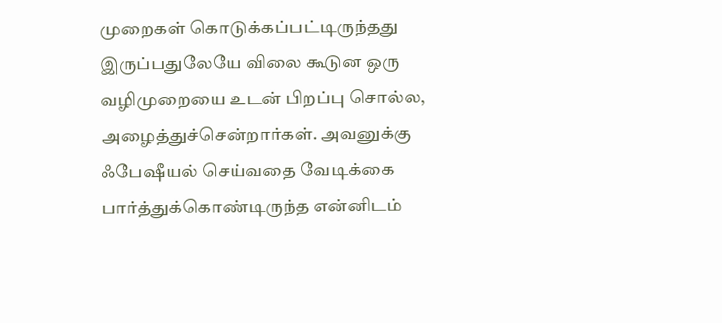முறைகள் கொடுக்கப்பட்டிருந்தது இருப்பதுலேயே விலை கூடுன ஒரு வழிமுறையை உடன் பிறப்பு சொல்ல, அழைத்துச்சென்றார்கள். அவனுக்கு ஃபேஷீயல் செய்வதை வேடிக்கை பார்த்துக்கொண்டிருந்த என்னிடம்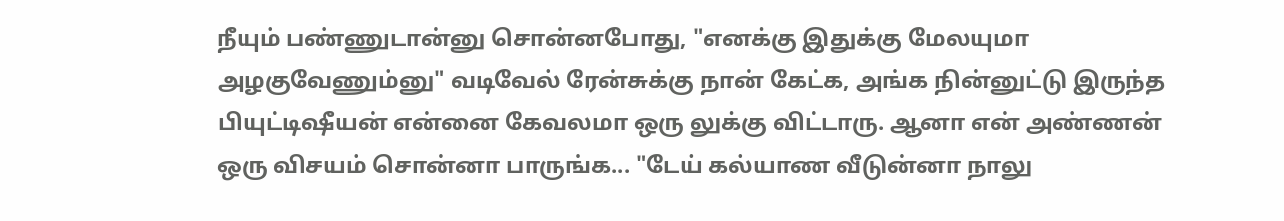நீயும் பண்ணுடான்னு சொன்னபோது, "எனக்கு இதுக்கு மேலயுமா அழகுவேணும்னு" வடிவேல் ரேன்சுக்கு நான் கேட்க, அங்க நின்னுட்டு இருந்த பியுட்டிஷீயன் என்னை கேவலமா ஒரு லுக்கு விட்டாரு. ஆனா என் அண்ணன் ஒரு விசயம் சொன்னா பாருங்க... "டேய் கல்யாண வீடுன்னா நாலு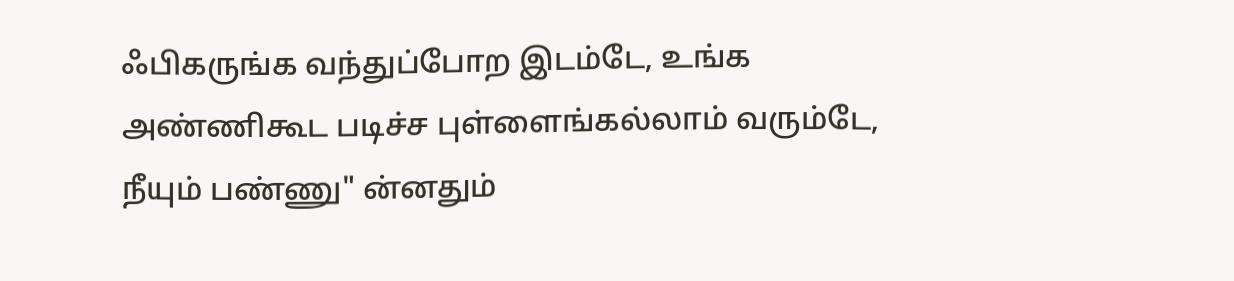ஃபிகருங்க வந்துப்போற இடம்டே, உங்க அண்ணிகூட படிச்ச புள்ளைங்கல்லாம் வரும்டே, நீயும் பண்ணு" ன்னதும்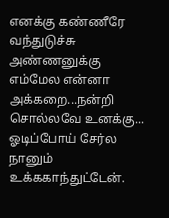எனக்கு கண்ணீரே வந்துடுச்சு அண்ணனுக்கு எம்மேல என்னா அக்கறை...நன்றி சொல்லவே உனக்கு... ஓடிப்போய் சேர்ல நானும் உக்ககாந்துட்டேன்.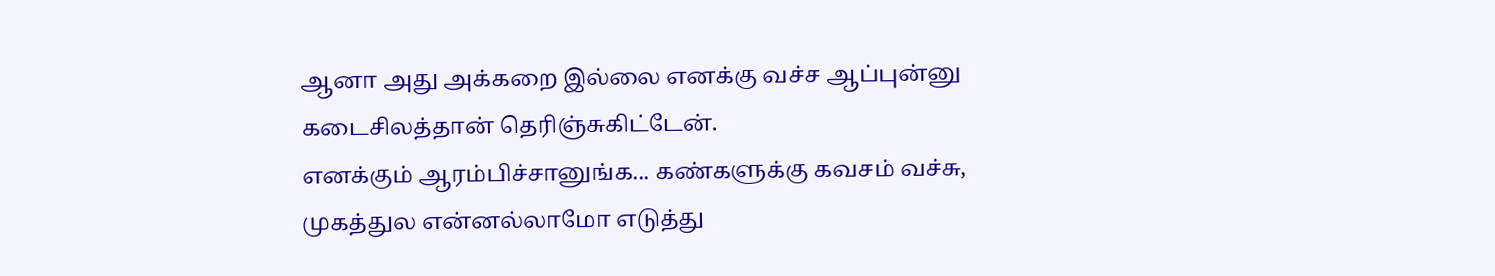ஆனா அது அக்கறை இல்லை எனக்கு வச்ச ஆப்புன்னு கடைசிலத்தான் தெரிஞ்சுகிட்டேன்.
எனக்கும் ஆரம்பிச்சானுங்க... கண்களுக்கு கவசம் வச்சு, முகத்துல என்னல்லாமோ எடுத்து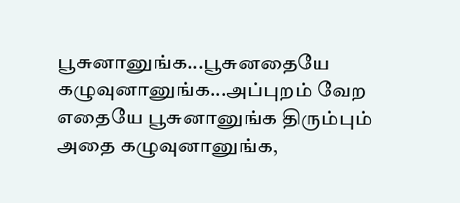பூசுனானுங்க...பூசுனதையே கழுவுனானுங்க...அப்புறம் வேற எதையே பூசுனானுங்க திரும்பும் அதை கழுவுனானுங்க,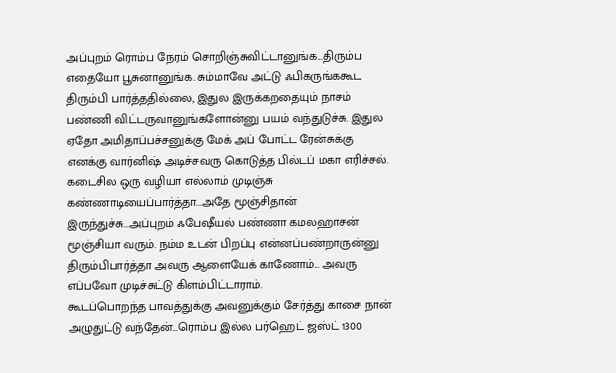அப்புறம் ரொம்ப நேரம் சொறிஞ்சுவிட்டானுங்க...திரும்ப எதையோ பூசுனானுங்க. சும்மாவே அட்டு ஃபிகருங்ககூட திரும்பி பார்த்ததில்லை, இதுல இருக்கறதையும் நாசம் பண்ணி விட்டருவானுங்களோன்னு பயம் வந்துடுச்சு. இதுல ஏதோ அமிதாப்பச்சனுக்கு மேக் அப் போட்ட ரேன்சுக்கு எனக்கு வார்னிஷ் அடிச்சவரு கொடுத்த பில்டப் மகா எரிச்சல்.
கடைசில ஒரு வழியா எல்லாம் முடிஞ்சு கண்ணாடியைப்பார்த்தா...அதே மூஞ்சிதான் இருந்துச்சு...அப்புறம் ஃபேஷீயல் பண்ணா கமலஹாசன் மூஞ்சியா வரும். நம்ம உடன் பிறப்பு என்னப்பண்றாருன்னு திரும்பிபார்த்தா அவரு ஆளையேக் காணோம்... அவரு எப்பவோ முடிச்சுட்டு கிளம்பிட்டாராம்.
கூடப்பொறந்த பாவத்துக்கு அவனுக்கும் சேர்த்து காசை நான் அழுதுட்டு வந்தேன்...ரொம்ப இல்ல பர்ஹெட் ஜஸ்ட் 1300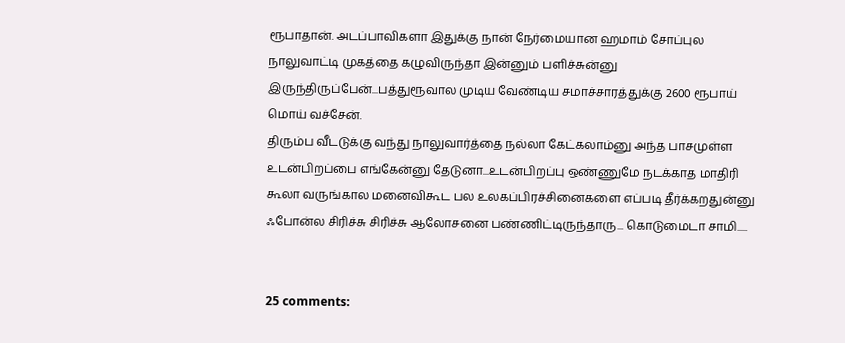ரூபாதான். அடப்பாவிகளா இதுக்கு நான் நேர்மையான ஹமாம் சோப்புல நாலுவாட்டி முகத்தை கழுவிருந்தா இன்னும் பளிச்சுன்னு இருந்திருப்பேன்...பத்துரூவால முடிய வேண்டிய சமாச்சாரத்துக்கு 2600 ரூபாய் மொய் வச்சேன்.
திரும்ப வீடடுக்கு வந்து நாலுவார்த்தை நல்லா கேட்கலாம்னு அந்த பாசமுள்ள உடன்பிறப்பை எங்கேன்னு தேடுனா...உடன்பிறப்பு ஒண்ணுமே நடக்காத மாதிரி கூலா வருங்கால மனைவிகூட பல உலகப்பிரச்சினைகளை எப்படி தீர்க்கறதுன்னு ஃபோன்ல சிரிச்சு சிரிச்சு ஆலோசனை பண்ணிட்டிருந்தாரு... கொடுமைடா சாமி.....


25 comments: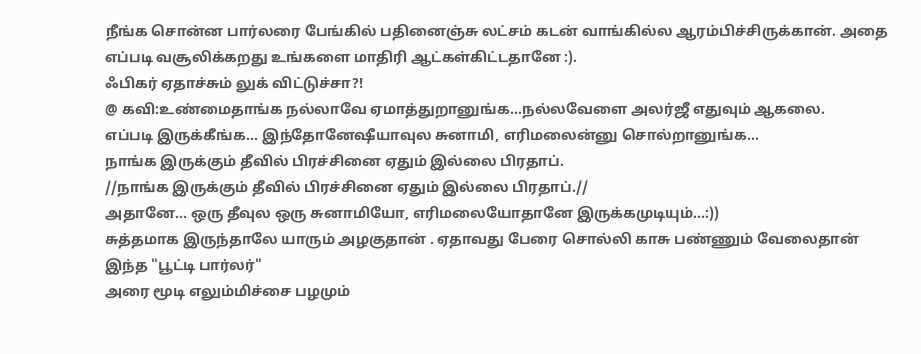நீங்க சொன்ன பார்லரை பேங்கில் பதினைஞ்சு லட்சம் கடன் வாங்கில்ல ஆரம்பிச்சிருக்கான். அதை எப்படி வசூலிக்கறது உங்களை மாதிரி ஆட்கள்கிட்டதானே :).
ஃபிகர் ஏதாச்சும் லுக் விட்டுச்சா?!
@ கவி:உண்மைதாங்க நல்லாவே ஏமாத்துறானுங்க...நல்லவேளை அலர்ஜீ எதுவும் ஆகலை.
எப்படி இருக்கீங்க... இந்தோனேஷீயாவுல சுனாமி, எரிமலைன்னு சொல்றானுங்க...
நாங்க இருக்கும் தீவில் பிரச்சினை ஏதும் இல்லை பிரதாப்.
//நாங்க இருக்கும் தீவில் பிரச்சினை ஏதும் இல்லை பிரதாப்.//
அதானே... ஒரு தீவுல ஒரு சுனாமியோ, எரிமலையோதானே இருக்கமுடியும்...:))
சுத்தமாக இருந்தாலே யாரும் அழகுதான் . ஏதாவது பேரை சொல்லி காசு பண்ணும் வேலைதான் இந்த "பூட்டி பார்லர்"
அரை மூடி எலும்மிச்சை பழமும்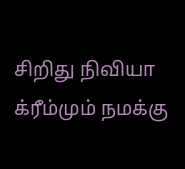சிறிது நிவியா க்ரீம்மும் நமக்கு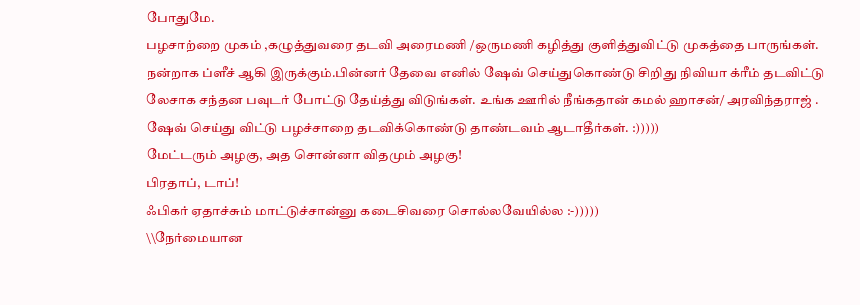போதுமே.
பழசாற்றை முகம் ,கழுத்துவரை தடவி அரைமணி /ஒருமணி கழித்து குளித்துவிட்டு முகத்தை பாருங்கள்.
நன்றாக ப்ளீச் ஆகி இருக்கும்.பின்னர் தேவை எனில் ஷேவ் செய்துகொண்டு சிறிது நிவியா க்ரீம் தடவிட்டு
லேசாக சந்தன பவுடர் போட்டு தேய்த்து விடுங்கள். உங்க ஊரில் நீங்கதான் கமல் ஹாசன்/ அரவிந்தராஜ் .
ஷேவ் செய்து விட்டு பழச்சாறை தடவிக்கொண்டு தாண்டவம் ஆடாதீர்கள். :)))))
மேட்டரும் அழகு, அத சொன்னா விதமும் அழகு!
பிரதாப், டாப்!
ஃபிகர் ஏதாச்சும் மாட்டுச்சான்னு கடைசிவரை சொல்லவேயில்ல :-)))))
\\நேர்மையான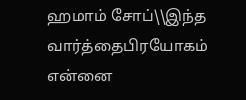ஹமாம் சோப்\\இந்த வார்த்தைபிரயோகம் என்னை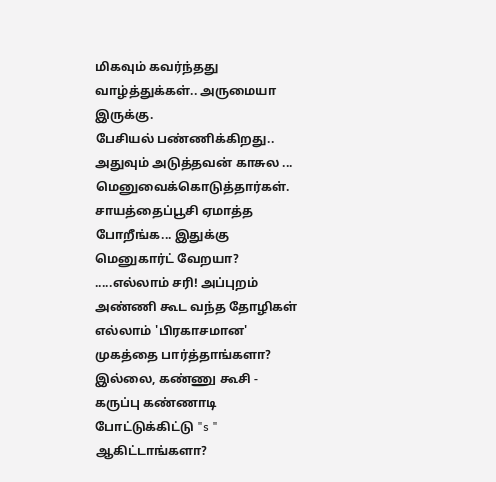மிகவும் கவர்ந்தது
வாழ்த்துக்கள்.. அருமையா இருக்கு.
பேசியல் பண்ணிக்கிறது.. அதுவும் அடுத்தவன் காசுல ...
மெனுவைக்கொடுத்தார்கள். சாயத்தைப்பூசி ஏமாத்த போறீங்க... இதுக்கு மெனுகார்ட் வேறயா?
.....எல்லாம் சரி! அப்புறம் அண்ணி கூட வந்த தோழிகள் எல்லாம் 'பிரகாசமான' முகத்தை பார்த்தாங்களா? இல்லை, கண்ணு கூசி - கருப்பு கண்ணாடி போட்டுக்கிட்டு "s " ஆகிட்டாங்களா?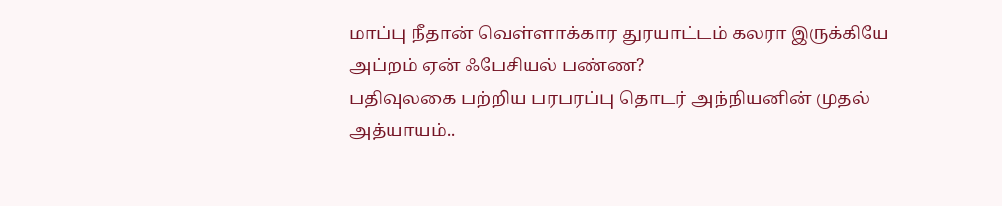மாப்பு நீதான் வெள்ளாக்கார துரயாட்டம் கலரா இருக்கியே அப்றம் ஏன் ஃபேசியல் பண்ண?
பதிவுலகை பற்றிய பரபரப்பு தொடர் அந்நியனின் முதல் அத்யாயம்..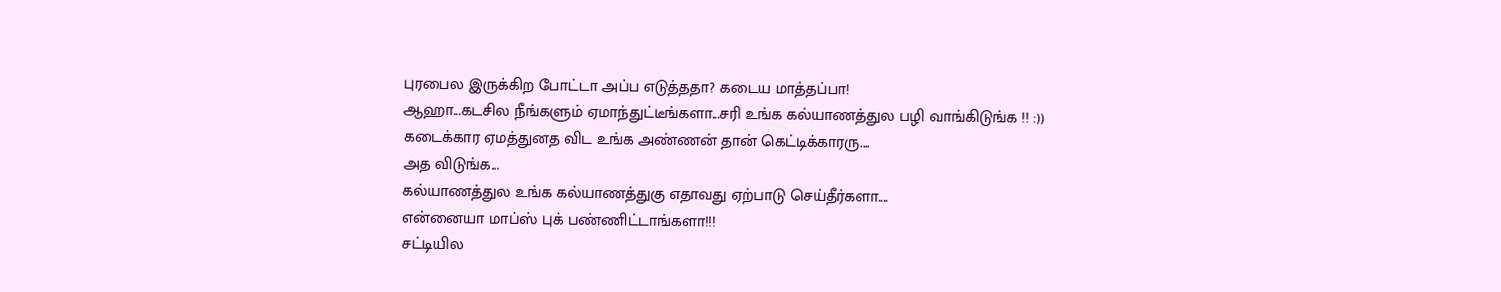புரபைல இருக்கிற போட்டா அப்ப எடுத்ததா? கடைய மாத்தப்பா!
ஆஹா...கடசில நீங்களும் ஏமாந்துட்டீங்களா...சரி உங்க கல்யாணத்துல பழி வாங்கிடுங்க !! :))
கடைக்கார ஏமத்துனத விட உங்க அண்ணன் தான் கெட்டிக்காரரு....
அத விடுங்க...
கல்யாணத்துல உங்க கல்யாணத்துகு எதாவது ஏற்பாடு செய்தீர்களா....
என்னையா மாப்ஸ் புக் பண்ணிட்டாங்களா!!!
சட்டியில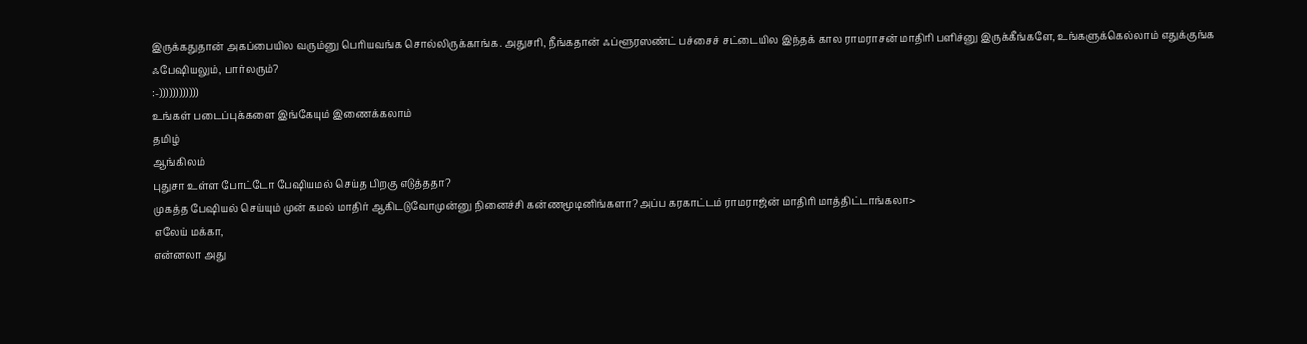இருக்கதுதான் அகப்பையில வரும்னு பெரியவங்க சொல்லிருக்காங்க. அதுசரி, நீங்கதான் ஃப்ளூரஸண்ட் பச்சைச் சட்டையில இந்தக் கால ராமராசன் மாதிரி பளிச்னு இருக்கீங்களே, உங்களுக்கெல்லாம் எதுக்குங்க ஃபேஷியலும், பார்லரும்?
:-))))))))))))
உங்கள் படைப்புக்களை இங்கேயும் இணைக்கலாம்
தமிழ்
ஆங்கிலம்
புதுசா உள்ள போட்டோ பேஷியமல் செய்த பிறகு எடுத்ததா?
முகத்த பேஷியல் செய்யும் முன் கமல் மாதிர் ஆகிடடுவோமுன்னு நினைச்சி கன்ணமூடினிங்களா?அப்ப கரகாட்டம் ராமராஜ்ன் மாதிரி மாத்திட்டாங்கலா>
எலேய் மக்கா,
என்னலா அது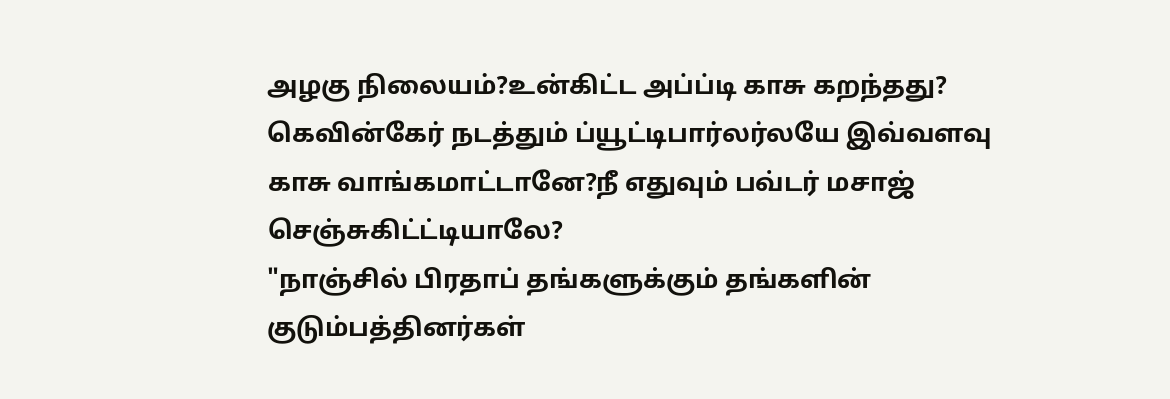அழகு நிலையம்?உன்கிட்ட அப்ப்டி காசு கறந்தது?
கெவின்கேர் நடத்தும் ப்யூட்டிபார்லர்லயே இவ்வளவு காசு வாங்கமாட்டானே?நீ எதுவும் பவ்டர் மசாஜ் செஞ்சுகிட்ட்டியாலே?
"நாஞ்சில் பிரதாப் தங்களுக்கும் தங்களின் குடும்பத்தினர்கள்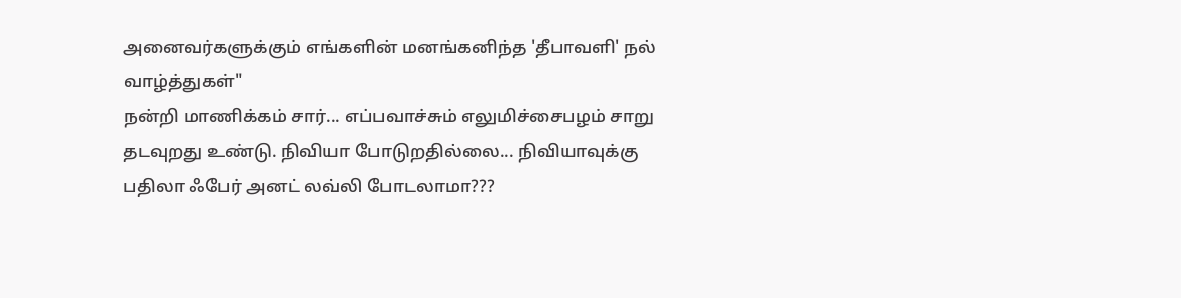அனைவர்களுக்கும் எங்களின் மனங்கனிந்த 'தீபாவளி' நல் வாழ்த்துகள்"
நன்றி மாணிக்கம் சார்... எப்பவாச்சும் எலுமிச்சைபழம் சாறு தடவுறது உண்டு. நிவியா போடுறதில்லை... நிவியாவுக்கு பதிலா ஃபேர் அனட் லவ்லி போடலாமா???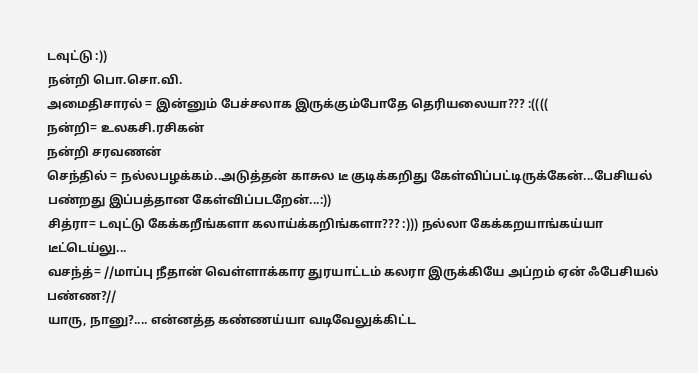டவுட்டு :))
நன்றி பொ.சொ.வி.
அமைதிசாரல் = இன்னும் பேச்சலாக இருக்கும்போதே தெரியலையா??? :((((
நன்றி= உலகசி.ரசிகன்
நன்றி சரவணன்
செந்தில் = நல்லபழக்கம்..அடுத்தன் காசுல டீ குடிக்கறிது கேள்விப்பட்டிருக்கேன்...பேசியல் பண்றது இப்பத்தான கேள்விப்படறேன்...:))
சித்ரா= டவுட்டு கேக்கறீங்களா கலாய்க்கறிங்களா??? :))) நல்லா கேக்கறயாங்கய்யா டீட்டெய்லு...
வசந்த்= //மாப்பு நீதான் வெள்ளாக்கார துரயாட்டம் கலரா இருக்கியே அப்றம் ஏன் ஃபேசியல் பண்ண?//
யாரு, நானு?.... என்னத்த கண்ணய்யா வடிவேலுக்கிட்ட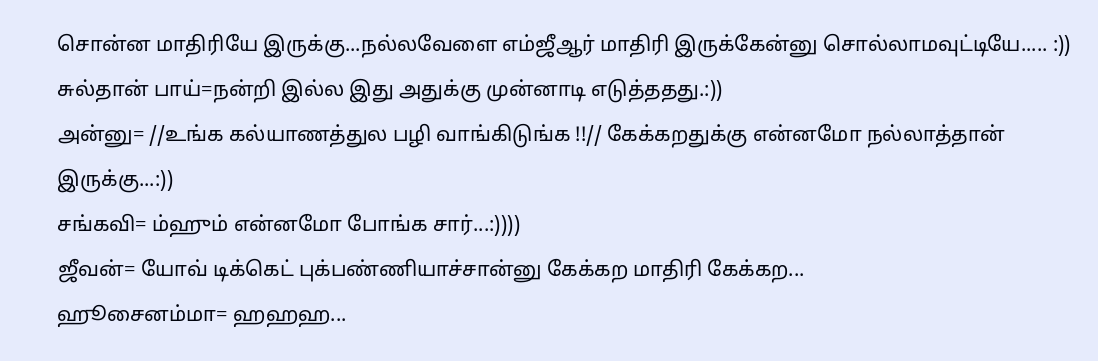சொன்ன மாதிரியே இருக்கு...நல்லவேளை எம்ஜீஆர் மாதிரி இருக்கேன்னு சொல்லாமவுட்டியே..... :))
சுல்தான் பாய்=நன்றி இல்ல இது அதுக்கு முன்னாடி எடுத்ததது.:))
அன்னு= //உங்க கல்யாணத்துல பழி வாங்கிடுங்க !!// கேக்கறதுக்கு என்னமோ நல்லாத்தான் இருக்கு...:))
சங்கவி= ம்ஹும் என்னமோ போங்க சார்...:))))
ஜீவன்= யோவ் டிக்கெட் புக்பண்ணியாச்சான்னு கேக்கற மாதிரி கேக்கற...
ஹூசைனம்மா= ஹஹஹ...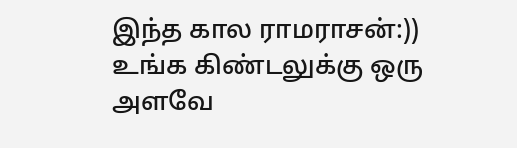இந்த கால ராமராசன்:)) உங்க கிண்டலுக்கு ஒரு அளவே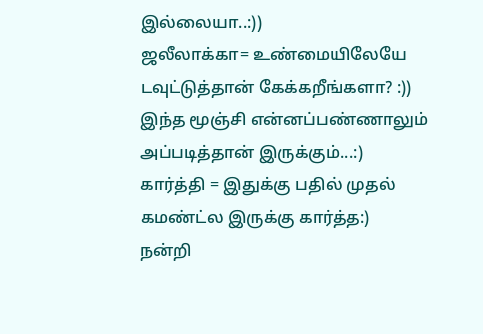இல்லையா..:))
ஜலீலாக்கா= உண்மையிலேயே டவுட்டுத்தான் கேக்கறீங்களா? :))
இந்த மூஞ்சி என்னப்பண்ணாலும் அப்படித்தான் இருக்கும்...:)
கார்த்தி = இதுக்கு பதில் முதல் கமண்ட்ல இருக்கு கார்த்த:)
நன்றி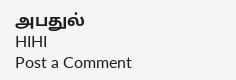அபதுல்
HIHI
Post a Comment